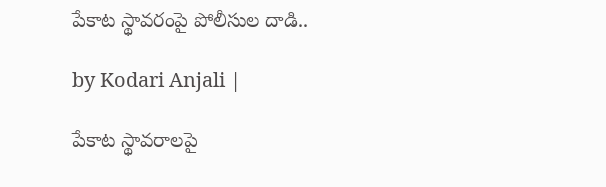పేకాట స్థావరంపై పోలీసుల దాడి..

by Kodari Anjali |

పేకాట స్థావరాలపై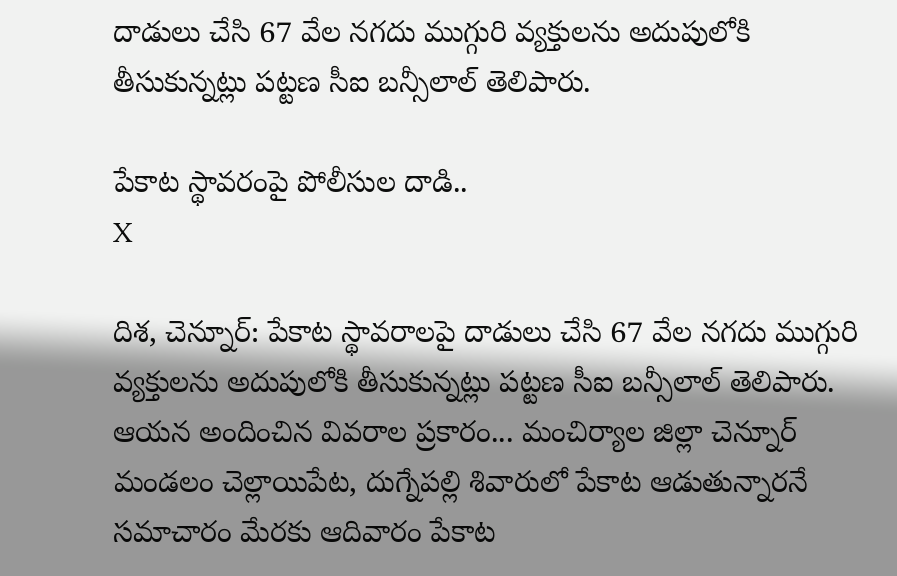దాడులు చేసి 67 వేల నగదు ముగ్గురి వ్యక్తులను అదుపులోకి తీసుకున్నట్లు పట్టణ సీఐ బన్సీలాల్ తెలిపారు.

పేకాట స్థావరంపై పోలీసుల దాడి..
X

దిశ, చెన్నూర్: పేకాట స్థావరాలపై దాడులు చేసి 67 వేల నగదు ముగ్గురి వ్యక్తులను అదుపులోకి తీసుకున్నట్లు పట్టణ సీఐ బన్సీలాల్ తెలిపారు. ఆయన అందించిన వివరాల ప్రకారం... మంచిర్యాల జిల్లా చెన్నూర్ మండలం చెల్లాయిపేట, దుగ్నేపల్లి శివారులో పేకాట ఆడుతున్నారనే సమాచారం మేరకు ఆదివారం పేకాట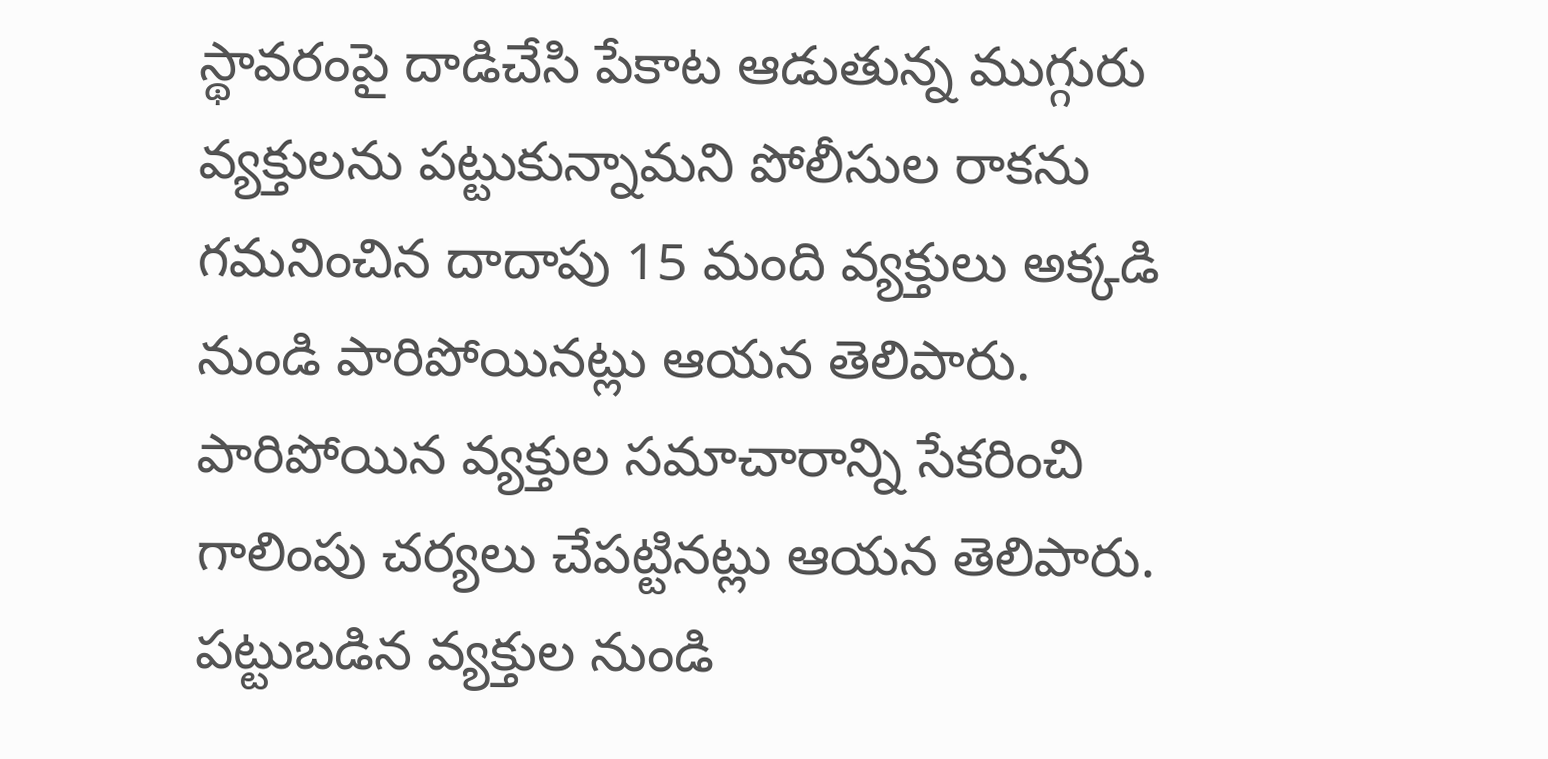స్థావరంపై దాడిచేసి పేకాట ఆడుతున్న ముగ్గురు వ్యక్తులను పట్టుకున్నామని పోలీసుల రాకను గమనించిన దాదాపు 15 మంది వ్యక్తులు అక్కడి నుండి పారిపోయినట్లు ఆయన తెలిపారు. పారిపోయిన వ్యక్తుల సమాచారాన్ని సేకరించి గాలింపు చర్యలు చేపట్టినట్లు ఆయన తెలిపారు. పట్టుబడిన వ్యక్తుల నుండి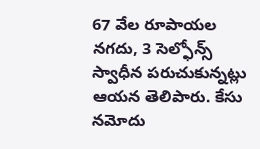67 వేల రూపాయల నగదు, 3 సెల్ఫోన్స్ స్వాధీన పరుచుకున్నట్లు ఆయన తెలిపారు. కేసు నమోదు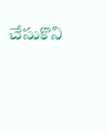చేసుకొని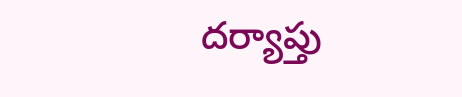దర్యాప్తు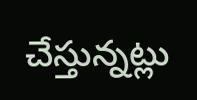చేస్తున్నట్లు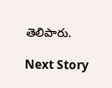తెలిపారు.

Next Story